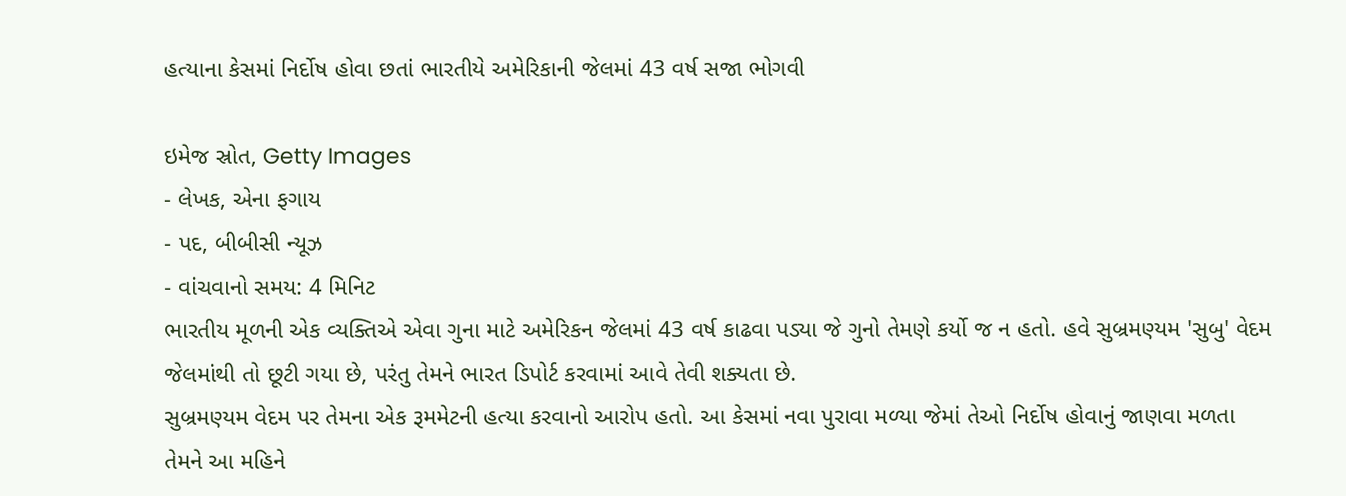હત્યાના કેસમાં નિર્દોષ હોવા છતાં ભારતીયે અમેરિકાની જેલમાં 43 વર્ષ સજા ભોગવી

ઇમેજ સ્રોત, Getty Images
- લેખક, એના ફગાય
- પદ, બીબીસી ન્યૂઝ
- વાંચવાનો સમય: 4 મિનિટ
ભારતીય મૂળની એક વ્યક્તિએ એવા ગુના માટે અમેરિકન જેલમાં 43 વર્ષ કાઢવા પડ્યા જે ગુનો તેમણે કર્યો જ ન હતો. હવે સુબ્રમણ્યમ 'સુબુ' વેદમ જેલમાંથી તો છૂટી ગયા છે, પરંતુ તેમને ભારત ડિપોર્ટ કરવામાં આવે તેવી શક્યતા છે.
સુબ્રમણ્યમ વેદમ પર તેમના એક રૂમમેટની હત્યા કરવાનો આરોપ હતો. આ કેસમાં નવા પુરાવા મળ્યા જેમાં તેઓ નિર્દોષ હોવાનું જાણવા મળતા તેમને આ મહિને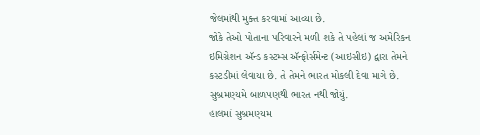જેલમાંથી મુક્ત કરવામાં આવ્યા છે.
જોકે તેઓ પોતાના પરિવારને મળી શકે તે પહેલાં જ અમેરિકન ઇમિગ્રેશન ઍન્ડ કસ્ટમ્સ ઍન્ફોર્સમેન્ટ (આઇસીઇ) દ્વારા તેમને કસ્ટડીમાં લેવાયા છે. તે તેમને ભારત મોકલી દેવા માગે છે. સુબ્રમણ્યમે બાળપણથી ભારત નથી જોયું.
હાલમાં સુબ્રમણ્યમ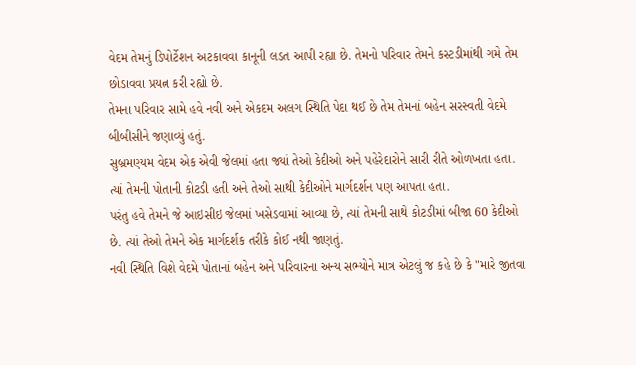વેદમ તેમનું ડિપોર્ટેશન અટકાવવા કાનૂની લડત આપી રહ્યા છે. તેમનો પરિવાર તેમને કસ્ટડીમાંથી ગમે તેમ છોડાવવા પ્રયત્ન કરી રહ્યો છે.
તેમના પરિવાર સામે હવે નવી અને એકદમ અલગ સ્થિતિ પેદા થઈ છે તેમ તેમનાં બહેન સરસ્વતી વેદમે બીબીસીને જણાવ્યું હતું.
સુબ્રમણ્યમ વેદમ એક એવી જેલમાં હતા જ્યાં તેઓ કેદીઓ અને પહેરેદારોને સારી રીતે ઓળખતા હતા. ત્યાં તેમની પોતાની કોટડી હતી અને તેઓ સાથી કેદીઓને માર્ગદર્શન પણ આપતા હતા.
પરંતુ હવે તેમને જે આઇસીઇ જેલમાં ખસેડવામાં આવ્યા છે, ત્યાં તેમની સાથે કોટડીમાં બીજા 60 કેદીઓ છે. ત્યાં તેઓ તેમને એક માર્ગદર્શક તરીકે કોઈ નથી જાણતું.
નવી સ્થિતિ વિશે વેદમે પોતાનાં બહેન અને પરિવારના અન્ય સભ્યોને માત્ર એટલું જ કહે છે કે "મારે જીતવા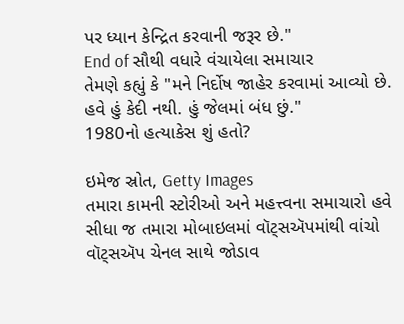પર ધ્યાન કેન્દ્રિત કરવાની જરૂર છે."
End of સૌથી વધારે વંચાયેલા સમાચાર
તેમણે કહ્યું કે "મને નિર્દોષ જાહેર કરવામાં આવ્યો છે. હવે હું કેદી નથી. હું જેલમાં બંધ છું."
1980નો હત્યાકેસ શું હતો?

ઇમેજ સ્રોત, Getty Images
તમારા કામની સ્ટોરીઓ અને મહત્ત્વના સમાચારો હવે સીધા જ તમારા મોબાઇલમાં વૉટ્સઍપમાંથી વાંચો
વૉટ્સઍપ ચેનલ સાથે જોડાવ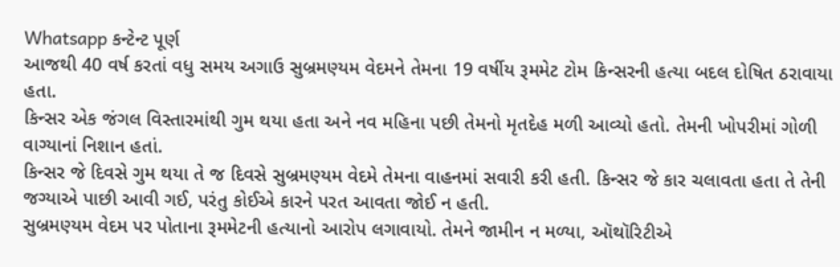Whatsapp કન્ટેન્ટ પૂર્ણ
આજથી 40 વર્ષ કરતાં વધુ સમય અગાઉ સુબ્રમણ્યમ વેદમને તેમના 19 વર્ષીય રૂમમેટ ટોમ કિન્સરની હત્યા બદલ દોષિત ઠરાવાયા હતા.
કિન્સર એક જંગલ વિસ્તારમાંથી ગુમ થયા હતા અને નવ મહિના પછી તેમનો મૃતદેહ મળી આવ્યો હતો. તેમની ખોપરીમાં ગોળી વાગ્યાનાં નિશાન હતાં.
કિન્સર જે દિવસે ગુમ થયા તે જ દિવસે સુબ્રમણ્યમ વેદમે તેમના વાહનમાં સવારી કરી હતી. કિન્સર જે કાર ચલાવતા હતા તે તેની જગ્યાએ પાછી આવી ગઈ, પરંતુ કોઈએ કારને પરત આવતા જોઈ ન હતી.
સુબ્રમણ્યમ વેદમ પર પોતાના રૂમમેટની હત્યાનો આરોપ લગાવાયો. તેમને જામીન ન મળ્યા, ઑથૉરિટીએ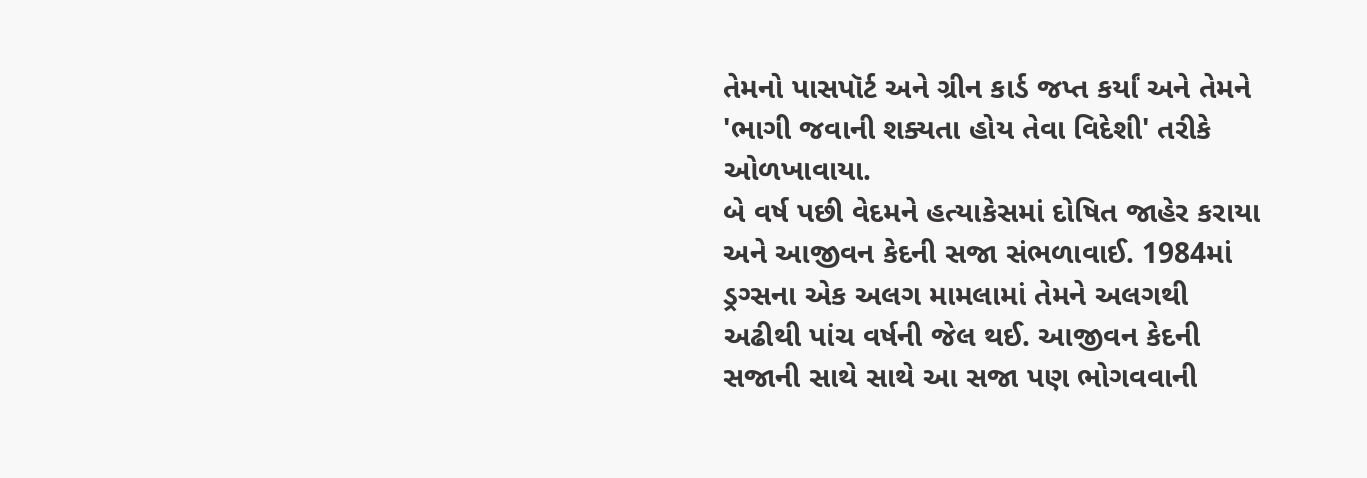તેમનો પાસપૉર્ટ અને ગ્રીન કાર્ડ જપ્ત કર્યાં અને તેમને 'ભાગી જવાની શક્યતા હોય તેવા વિદેશી' તરીકે ઓળખાવાયા.
બે વર્ષ પછી વેદમને હત્યાકેસમાં દોષિત જાહેર કરાયા અને આજીવન કેદની સજા સંભળાવાઈ. 1984માં ડ્રગ્સના એક અલગ મામલામાં તેમને અલગથી અઢીથી પાંચ વર્ષની જેલ થઈ. આજીવન કેદની સજાની સાથે સાથે આ સજા પણ ભોગવવાની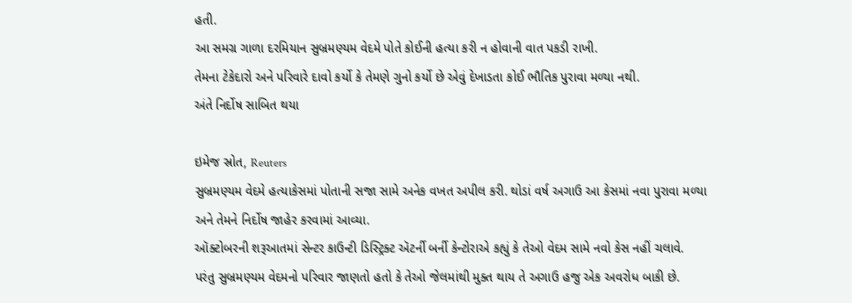હતી.
આ સમગ્ર ગાળા દરમિયાન સુબ્રમણ્યમ વેદમે પોતે કોઈની હત્યા કરી ન હોવાની વાત પકડી રાખી.
તેમના ટેકેદારો અને પરિવારે દાવો કર્યો કે તેમણે ગુનો કર્યો છે એવું દેખાડતા કોઈ ભૌતિક પુરાવા મળ્યા નથી.
અંતે નિર્દોષ સાબિત થયા

ઇમેજ સ્રોત, Reuters
સુબ્રમણ્યમ વેદમે હત્યાકેસમાં પોતાની સજા સામે અનેક વખત અપીલ કરી. થોડાં વર્ષ અગાઉ આ કેસમાં નવા પુરાવા મળ્યા અને તેમને નિર્દોષ જાહેર કરવામાં આવ્યા.
ઑક્ટોબરની શરૂઆતમાં સેન્ટર કાઉન્ટી ડિસ્ટ્રિક્ટ ઍટર્ની બર્ની કેન્ટોરાએ કહ્યું કે તેઓ વેદમ સામે નવો કેસ નહીં ચલાવે.
પરંતુ સુબ્રમણ્યમ વેદમનો પરિવાર જાણતો હતો કે તેઓ જેલમાંથી મુક્ત થાય તે અગાઉ હજુ એક અવરોધ બાકી છે.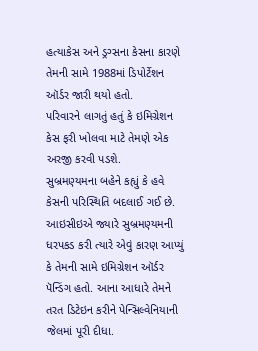હત્યાકેસ અને ડ્રગ્સના કેસના કારણે તેમની સામે 1988માં ડિપોર્ટેશન ઑર્ડર જારી થયો હતો.
પરિવારને લાગતું હતું કે ઇમિગ્રેશન કેસ ફરી ખોલવા માટે તેમણે એક અરજી કરવી પડશે.
સુબ્રમણ્યમના બહેને કહ્યું કે હવે કેસની પરિસ્થિતિ બદલાઈ ગઈ છે.
આઇસીઇએ જ્યારે સુબ્રમણ્યમની ધરપકડ કરી ત્યારે એવું કારણ આપ્યું કે તેમની સામે ઇમિગ્રેશન ઑર્ડર પૅન્ડિંગ હતો. આના આધારે તેમને તરત ડિટેઇન કરીને પેન્સિલ્વેનિયાની જેલમાં પૂરી દીધા.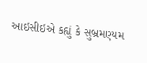આઇસીઇએ કહ્યું કે સુબ્રમણ્યમ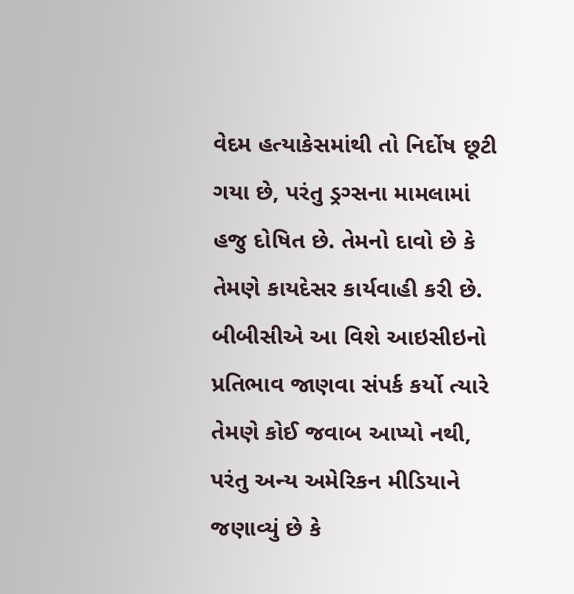વેદમ હત્યાકેસમાંથી તો નિર્દોષ છૂટી ગયા છે, પરંતુ ડ્રગ્સના મામલામાં હજુ દોષિત છે. તેમનો દાવો છે કે તેમણે કાયદેસર કાર્યવાહી કરી છે.
બીબીસીએ આ વિશે આઇસીઇનો પ્રતિભાવ જાણવા સંપર્ક કર્યો ત્યારે તેમણે કોઈ જવાબ આપ્યો નથી, પરંતુ અન્ય અમેરિકન મીડિયાને જણાવ્યું છે કે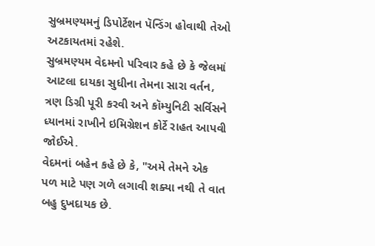સુબ્રમણ્યમનું ડિપોર્ટેશન પૅન્ડિંગ હોવાથી તેઓ અટકાયતમાં રહેશે.
સુબ્રમણ્યમ વેદમનો પરિવાર કહે છે કે જેલમાં આટલા દાયકા સુધીના તેમના સારા વર્તન, ત્રણ ડિગ્રી પૂરી કરવી અને કૉમ્યુનિટી સર્વિસને ધ્યાનમાં રાખીને ઇમિગ્રેશન કોર્ટે રાહત આપવી જોઈએ.
વેદમનાં બહેન કહે છે કે, "અમે તેમને એક પળ માટે પણ ગળે લગાવી શક્યા નથી તે વાત બહુ દુખદાયક છે.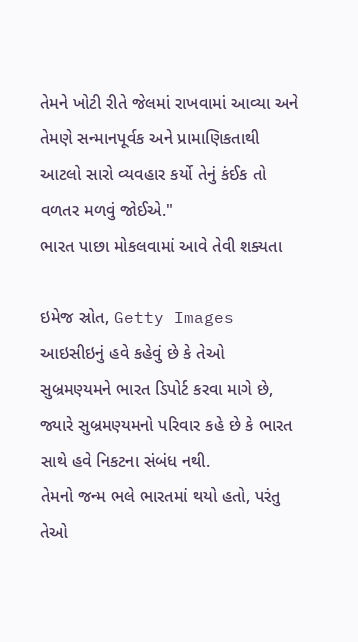તેમને ખોટી રીતે જેલમાં રાખવામાં આવ્યા અને તેમણે સન્માનપૂર્વક અને પ્રામાણિકતાથી આટલો સારો વ્યવહાર કર્યો તેનું કંઈક તો વળતર મળવું જોઈએ."
ભારત પાછા મોકલવામાં આવે તેવી શક્યતા

ઇમેજ સ્રોત, Getty Images
આઇસીઇનું હવે કહેવું છે કે તેઓ સુબ્રમણ્યમને ભારત ડિપોર્ટ કરવા માગે છે, જ્યારે સુબ્રમણ્યમનો પરિવાર કહે છે કે ભારત સાથે હવે નિકટના સંબંધ નથી.
તેમનો જન્મ ભલે ભારતમાં થયો હતો, પરંતુ તેઓ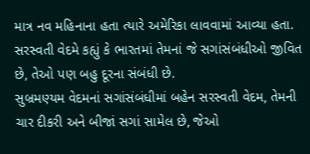માત્ર નવ મહિનાના હતા ત્યારે અમેરિકા લાવવામાં આવ્યા હતા. સરસ્વતી વેદમે કહ્યું કે ભારતમાં તેમનાં જે સગાંસંબંધીઓ જીવિત છે, તેઓ પણ બહુ દૂરના સંબંધી છે.
સુબ્રમણ્યમ વેદમનાં સગાંસંબંધીમાં બહેન સરસ્વતી વેદમ, તેમની ચાર દીકરી અને બીજાં સગાં સામેલ છે, જેઓ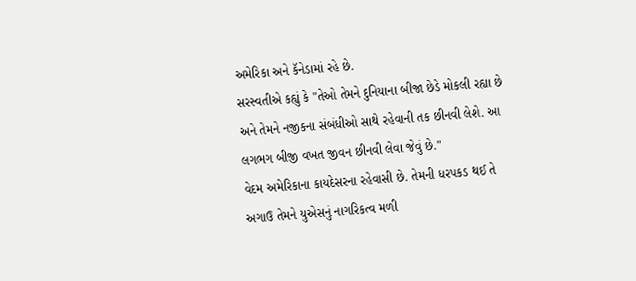અમેરિકા અને કૅનેડામાં રહે છે.
સરસ્વતીએ કહ્યું કે "તેઓ તેમને દુનિયાના બીજા છેડે મોકલી રહ્યા છે અને તેમને નજીકના સંબંધીઓ સાથે રહેવાની તક છીનવી લેશે. આ લગભગ બીજી વખત જીવન છીનવી લેવા જેવું છે."
વેદમ અમેરિકાના કાયદેસરના રહેવાસી છે. તેમની ધરપકડ થઈ તે અગાઉ તેમને યુએસનું નાગરિકત્વ મળી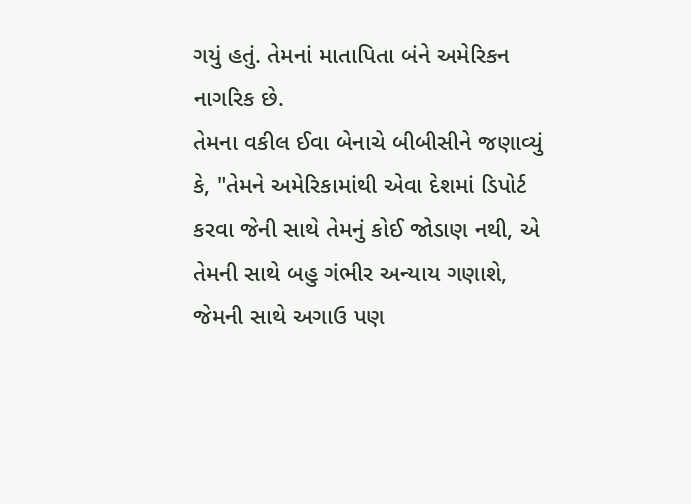ગયું હતું. તેમનાં માતાપિતા બંને અમેરિકન નાગરિક છે.
તેમના વકીલ ઈવા બેનાચે બીબીસીને જણાવ્યું કે, "તેમને અમેરિકામાંથી એવા દેશમાં ડિપોર્ટ કરવા જેની સાથે તેમનું કોઈ જોડાણ નથી, એ તેમની સાથે બહુ ગંભીર અન્યાય ગણાશે, જેમની સાથે અગાઉ પણ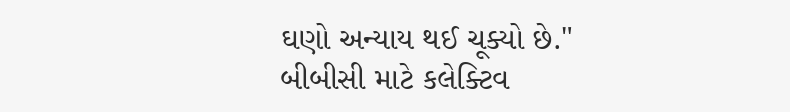ઘણો અન્યાય થઈ ચૂક્યો છે."
બીબીસી માટે કલેક્ટિવ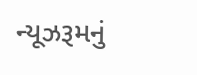ન્યૂઝરૂમનું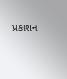પ્રકાશન